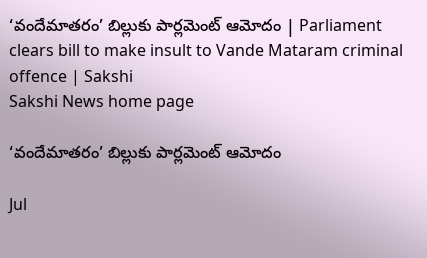‘వందేమాతరం’ బిల్లుకు పార్లమెంట్ ఆమోదం | Parliament clears bill to make insult to Vande Mataram criminal offence | Sakshi
Sakshi News home page

‘వందేమాతరం’ బిల్లుకు పార్లమెంట్ ఆమోదం

Jul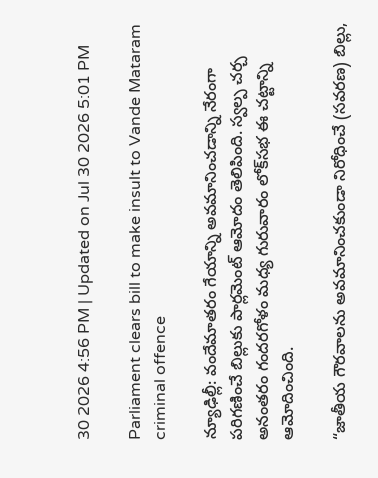30 2026 4:56 PM | Updated on Jul 30 2026 5:01 PM

Parliament clears bill to make insult to Vande Mataram criminal offence

న్యూఢిల్లీ: వందేమాతరం గేయాన్ని అవమానించడాన్ని నేరంగా పరిగణించే బిల్లుకు పార్లమెంట్ ఆమోదం తెలిపింది. స్వల్ప చర్చ అనంతరం గందరగోళం మధ్య గురువారం లోక్‌సభ ఈ చట్టాన్ని ఆమోదించింది.

“జాతీయ గౌరవాలను అవమానించకుండా నిరోధించే (సవరణ) బిల్లు,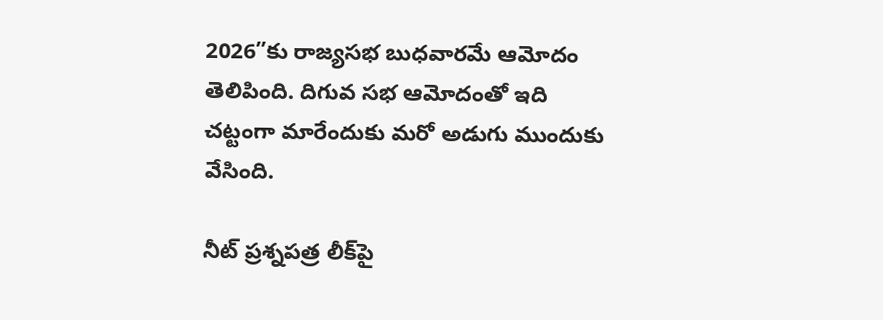2026”కు రాజ్యసభ బుధవారమే ఆమోదం తెలిపింది. దిగువ సభ ఆమోదంతో ఇది చట్టంగా మారేందుకు మరో అడుగు ముందుకు వేసింది.

నీట్ ప్రశ్నపత్ర లీక్‌పై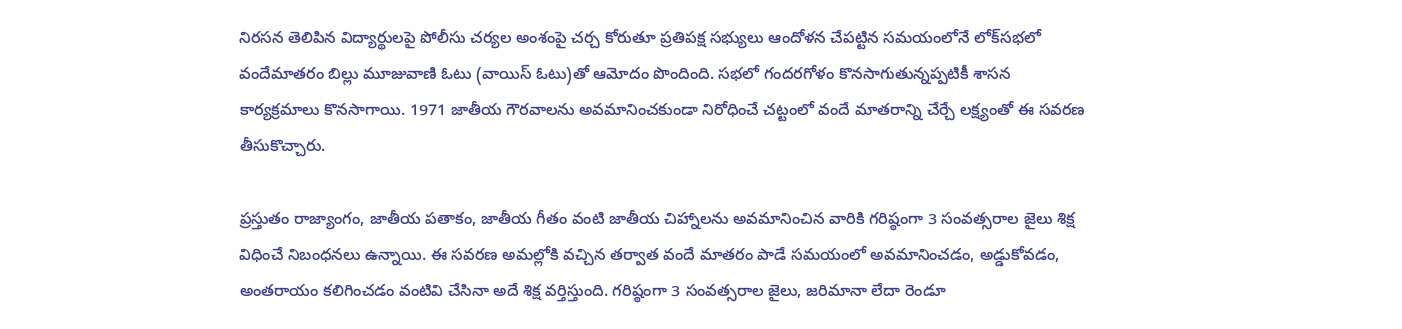నిరసన తెలిపిన విద్యార్థులపై పోలీసు చర్యల అంశంపై చర్చ కోరుతూ ప్రతిపక్ష సభ్యులు ఆందోళన చేపట్టిన సమయంలోనే లోక్‌సభలో వందేమాతరం బిల్లు మూజువాణి ఓటు (వాయిస్ ఓటు)తో ఆమోదం పొందింది. సభలో గందరగోళం కొనసాగుతున్నప్పటికీ శాసన కార్యక్రమాలు కొనసాగాయి. 1971 జాతీయ గౌరవాలను అవమానించకుండా నిరోధించే చట్టంలో వందే మాతరాన్ని చేర్చే లక్ష్యంతో ఈ సవరణ తీసుకొచ్చారు.

ప్రస్తుతం రాజ్యాంగం, జాతీయ పతాకం, జాతీయ గీతం వంటి జాతీయ చిహ్నాలను అవమానించిన వారికి గరిష్ఠంగా 3 సంవత్సరాల జైలు శిక్ష విధించే నిబంధనలు ఉన్నాయి. ఈ సవరణ అమల్లోకి వచ్చిన తర్వాత వందే మాతరం పాడే సమయంలో అవమానించడం, అడ్డుకోవడం, అంతరాయం కలిగించడం వంటివి చేసినా అదే శిక్ష వర్తిస్తుంది. గరిష్ఠంగా 3 సంవత్సరాల జైలు, జరిమానా లేదా రెండూ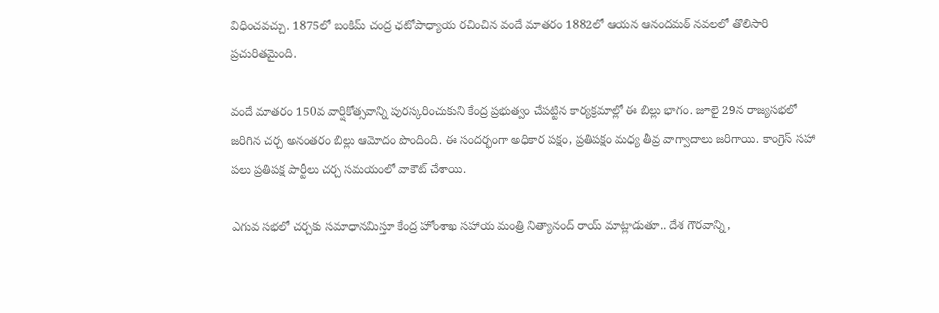విధించవచ్చు. 1875లో బంకిమ్ చంద్ర ఛటోపాధ్యాయ రచించిన వందే మాతరం 1882లో ఆయన ఆనందమఠ్ నవలలో తొలిసారి ప్రచురితమైంది.

వందే మాతరం 150వ వార్షికోత్సవాన్ని పురస్కరించుకుని కేంద్ర ప్రభుత్వం చేపట్టిన కార్యక్రమాల్లో ఈ బిల్లు భాగం. జూలై 29న రాజ్యసభలో జరిగిన చర్చ అనంతరం బిల్లు ఆమోదం పొందింది. ఈ సందర్భంగా అధికార పక్షం, ప్రతిపక్షం మధ్య తీవ్ర వాగ్వాదాలు జరిగాయి. కాంగ్రెస్ సహా పలు ప్రతిపక్ష పార్టీలు చర్చ సమయంలో వాకౌట్ చేశాయి.

ఎగువ సభలో చర్చకు సమాధానమిస్తూ కేంద్ర హోంశాఖ సహాయ మంత్రి నిత్యానంద్ రాయ్ మాట్లాడుతూ.. దేశ గౌరవాన్ని,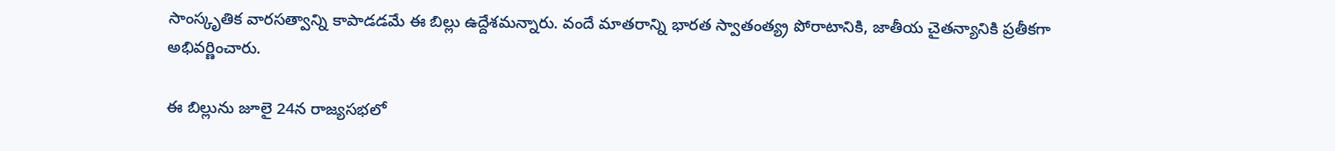సాంస్కృతిక వారసత్వాన్ని కాపాడడమే ఈ బిల్లు ఉద్దేశమన్నారు. వందే మాతరాన్ని భారత స్వాతంత్య్ర పోరాటానికి, జాతీయ చైతన్యానికి ప్రతీకగా అభివర్ణించారు.

ఈ బిల్లును జూలై 24న రాజ్యసభలో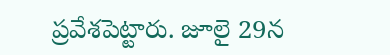ప్రవేశపెట్టారు. జూలై 29న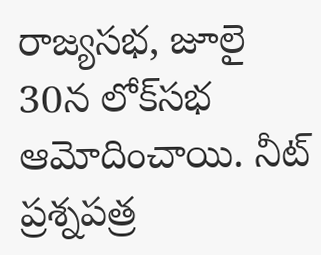రాజ్యసభ, జూలై 30న లోక్‌సభ ఆమోదించాయి. నీట్ ప్రశ్నపత్ర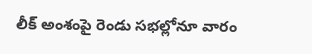లీక్ అంశంపై రెండు సభల్లోనూ వారం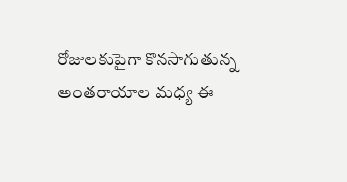రోజులకుపైగా కొనసాగుతున్న అంతరాయాల మధ్య ఈ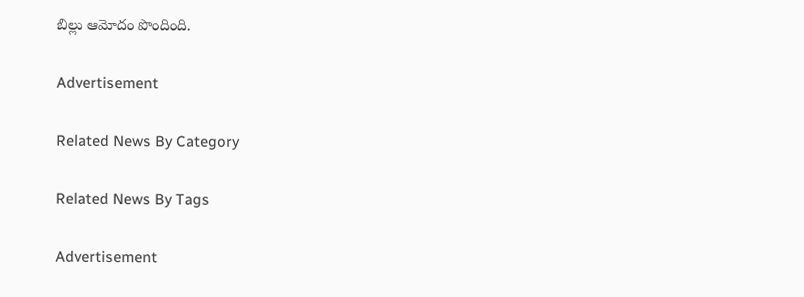బిల్లు ఆమోదం పొందింది.

Advertisement

Related News By Category

Related News By Tags

Advertisement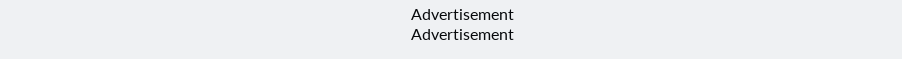Advertisement
Advertisement